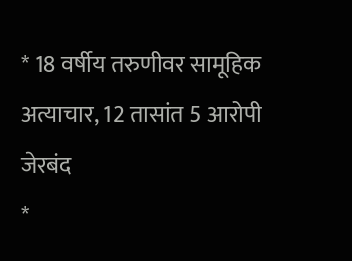* 18 वर्षीय तरुणीवर सामूहिक अत्याचार, 12 तासांत 5 आरोपी जेरबंद
*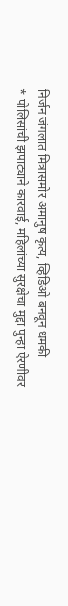निर्जन जंगलात मित्रासमोर अमानुष कृत्य, व्हिडिओ बनवून धमकी
* पोलिसांची झपाट्याने कारवाई, महिलांच्या सुरक्षेचा मुद्दा पुन्हा ऐरणीवर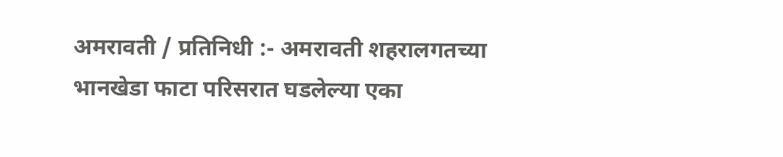अमरावती / प्रतिनिधी :- अमरावती शहरालगतच्या भानखेडा फाटा परिसरात घडलेल्या एका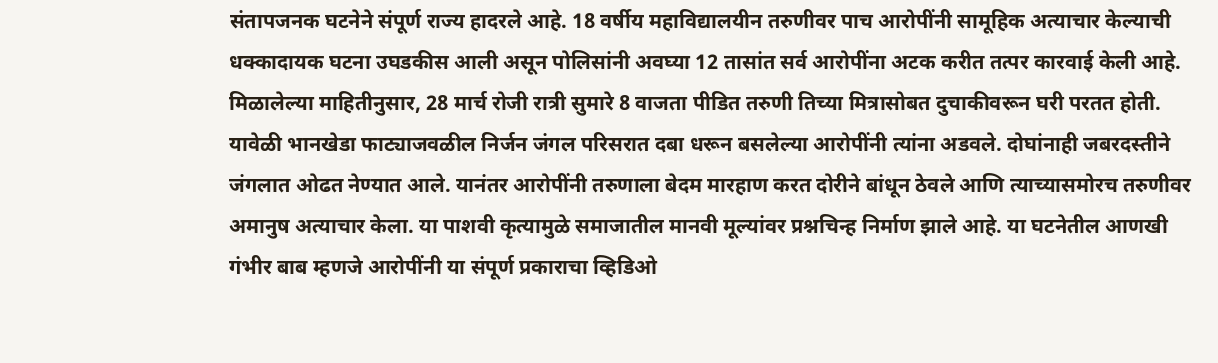संतापजनक घटनेने संपूर्ण राज्य हादरले आहे. 18 वर्षीय महाविद्यालयीन तरुणीवर पाच आरोपींनी सामूहिक अत्याचार केल्याची धक्कादायक घटना उघडकीस आली असून पोलिसांनी अवघ्या 12 तासांत सर्व आरोपींना अटक करीत तत्पर कारवाई केली आहे.
मिळालेल्या माहितीनुसार, 28 मार्च रोजी रात्री सुमारे 8 वाजता पीडित तरुणी तिच्या मित्रासोबत दुचाकीवरून घरी परतत होती. यावेळी भानखेडा फाट्याजवळील निर्जन जंगल परिसरात दबा धरून बसलेल्या आरोपींनी त्यांना अडवले. दोघांनाही जबरदस्तीने जंगलात ओढत नेण्यात आले. यानंतर आरोपींनी तरुणाला बेदम मारहाण करत दोरीने बांधून ठेवले आणि त्याच्यासमोरच तरुणीवर अमानुष अत्याचार केला. या पाशवी कृत्यामुळे समाजातील मानवी मूल्यांवर प्रश्नचिन्ह निर्माण झाले आहे. या घटनेतील आणखी गंभीर बाब म्हणजे आरोपींनी या संपूर्ण प्रकाराचा व्हिडिओ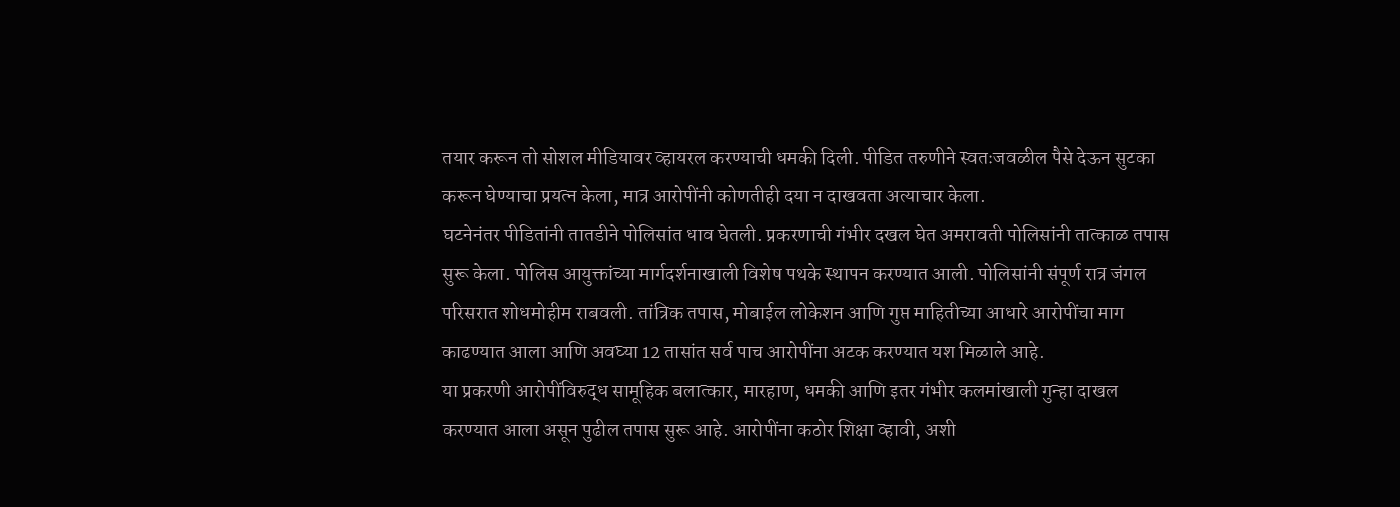तयार करून तो सोशल मीडियावर व्हायरल करण्याची धमकी दिली. पीडित तरुणीने स्वतःजवळील पैसे देऊन सुटका करून घेण्याचा प्रयत्न केला, मात्र आरोपींनी कोणतीही दया न दाखवता अत्याचार केला.
घटनेनंतर पीडितांनी तातडीने पोलिसांत धाव घेतली. प्रकरणाची गंभीर दखल घेत अमरावती पोलिसांनी तात्काळ तपास सुरू केला. पोलिस आयुक्तांच्या मार्गदर्शनाखाली विशेष पथके स्थापन करण्यात आली. पोलिसांनी संपूर्ण रात्र जंगल परिसरात शोधमोहीम राबवली. तांत्रिक तपास, मोबाईल लोकेशन आणि गुप्त माहितीच्या आधारे आरोपींचा माग काढण्यात आला आणि अवघ्या 12 तासांत सर्व पाच आरोपींना अटक करण्यात यश मिळाले आहे.
या प्रकरणी आरोपींविरुद्ध सामूहिक बलात्कार, मारहाण, धमकी आणि इतर गंभीर कलमांखाली गुन्हा दाखल करण्यात आला असून पुढील तपास सुरू आहे. आरोपींना कठोर शिक्षा व्हावी, अशी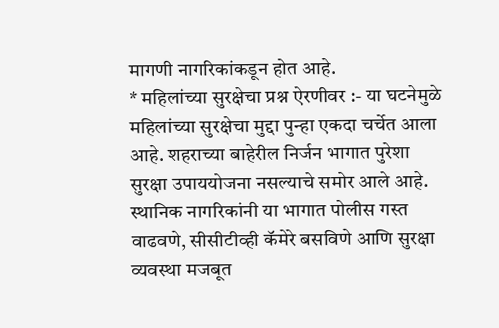मागणी नागरिकांकडून होत आहे.
* महिलांच्या सुरक्षेचा प्रश्न ऐरणीवर :- या घटनेमुळे महिलांच्या सुरक्षेचा मुद्दा पुन्हा एकदा चर्चेत आला आहे. शहराच्या बाहेरील निर्जन भागात पुरेशा सुरक्षा उपाययोजना नसल्याचे समोर आले आहे. स्थानिक नागरिकांनी या भागात पोलीस गस्त वाढवणे, सीसीटीव्ही कॅमेरे बसविणे आणि सुरक्षा व्यवस्था मजबूत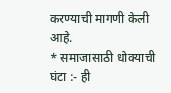करण्याची मागणी केली आहे.
* समाजासाठी धोक्याची घंटा :- ही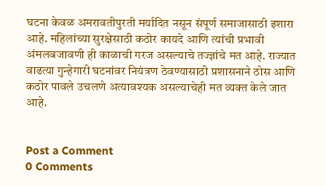घटना केवळ अमरावतीपुरती मर्यादित नसून संपूर्ण समाजासाठी इशारा आहे. महिलांच्या सुरक्षेसाठी कठोर कायदे आणि त्यांची प्रभावी अंमलबजावणी ही काळाची गरज असल्याचे तज्ज्ञांचे मत आहे. राज्यात वाढत्या गुन्हेगारी घटनांवर नियंत्रण ठेवण्यासाठी प्रशासनाने ठोस आणि कठोर पावले उचलणे अत्यावश्यक असल्याचेही मत व्यक्त केले जात आहे.


Post a Comment
0 Comments